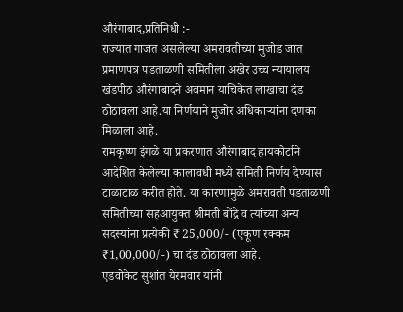औरंगाबाद,प्रतिनिधी :-
राज्यात गाजत असलेल्या अमरावतीच्या मुजोड जात प्रमाणपत्र पडताळणी समितीला अखेर उच्च न्यायालय खंडपीठ औरंगाबादने अवमान याचिकेत लाखाचा दंड ठोठावला आहे.या निर्णयाने मुजोर अधिकाऱ्यांना दणका मिळाला आहे.
रामकृष्ण इंगळे या प्रकरणात औरंगाबाद हायकोर्टाने आदेशित केलेल्या कालावधी मध्ये समिती निर्णय देण्यास टाळाटाळ करीत होते. या कारणामुळे अमरावती पडताळणी समितीच्या सहआयुक्त श्रीमती बोंद्रे व त्यांच्या अन्य सदस्यांना प्रत्येकी ₹ 25,000/- (एकूण रक्कम ₹1,00,000/-) चा दंड ठोठावला आहे.
एडवोकेट सुशांत येरमवार यांनी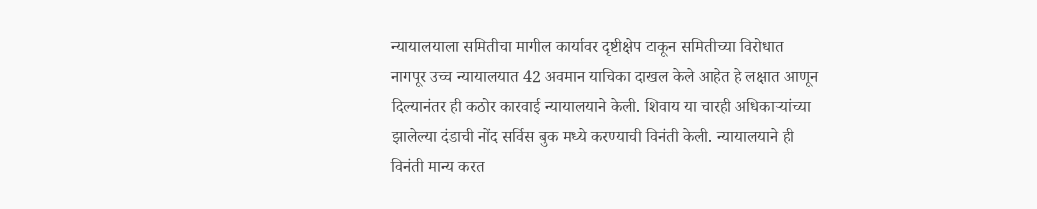न्यायालयाला समितीचा मागील कार्यावर दृष्टीक्षेप टाकून समितीच्या विरोधात नागपूर उच्च न्यायालयात 42 अवमान याचिका दाखल केले आहेत हे लक्षात आणून दिल्यानंतर ही कठोर कारवाई न्यायालयाने केली. शिवाय या चारही अधिकाऱ्यांच्या झालेल्या दंडाची नोंद सर्विस बुक मध्ये करण्याची विनंती केली. न्यायालयाने ही विनंती मान्य करत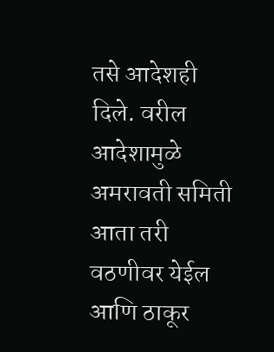तसे आदेशही दिले. वरील आदेशामुळे अमरावती समिती आता तरी वठणीवर येईल आणि ठाकूर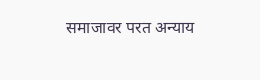समाजावर परत अन्याय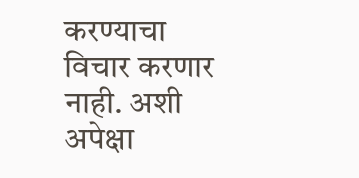करण्याचा विचार करणार नाही. अशी अपेक्षा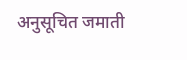अनुसूचित जमाती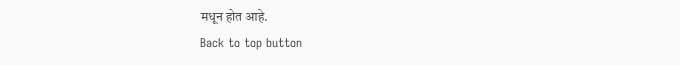मधून होत आहे.
Back to top button